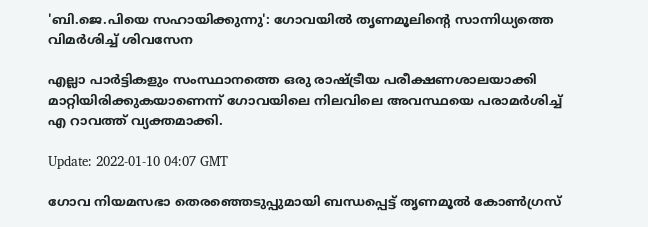'ബി.ജെ.പിയെ സഹായിക്കുന്നു': ഗോവയിൽ തൃണമൂലിന്റെ സാന്നിധ്യത്തെ വിമർശിച്ച് ശിവസേന

എല്ലാ പാർട്ടികളും സംസ്ഥാനത്തെ ഒരു രാഷ്ട്രീയ പരീക്ഷണശാലയാക്കി മാറ്റിയിരിക്കുകയാണെന്ന് ഗോവയിലെ നിലവിലെ അവസ്ഥയെ പരാമർശിച്ച് എ റാവത്ത് വ്യക്തമാക്കി.

Update: 2022-01-10 04:07 GMT

ഗോവ നിയമസഭാ തെരഞ്ഞെടുപ്പുമായി ബന്ധപ്പെട്ട് തൃണമൂൽ കോൺഗ്രസ്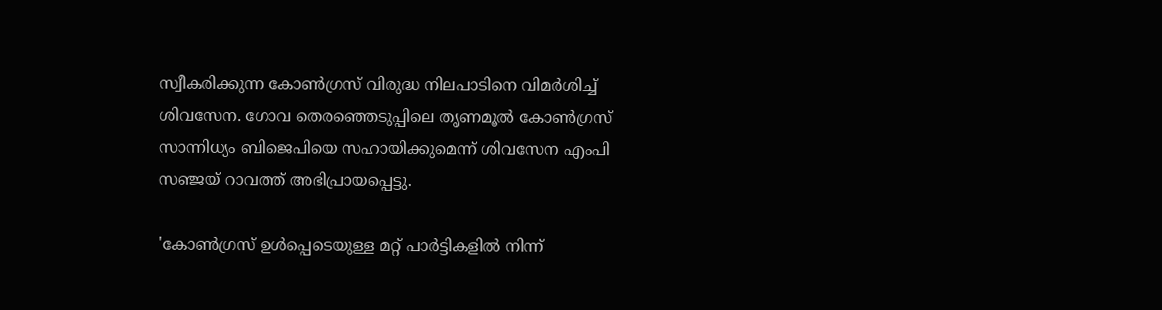സ്വീകരിക്കുന്ന കോൺഗ്രസ് വിരുദ്ധ നിലപാടിനെ വിമർശിച്ച് ശിവസേന. ഗോവ തെരഞ്ഞെടുപ്പിലെ തൃണമൂൽ കോൺഗ്രസ് സാന്നിധ്യം ബിജെപിയെ സഹായിക്കുമെന്ന് ശിവസേന എംപി സഞ്ജയ് റാവത്ത് അഭിപ്രായപ്പെട്ടു.

'കോൺഗ്രസ് ഉൾപ്പെടെയുള്ള മറ്റ് പാർട്ടികളിൽ നിന്ന്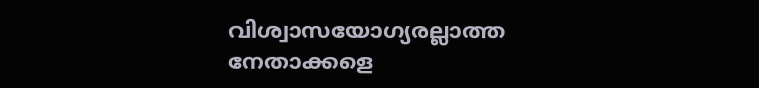വിശ്വാസയോഗ്യരല്ലാത്ത നേതാക്കളെ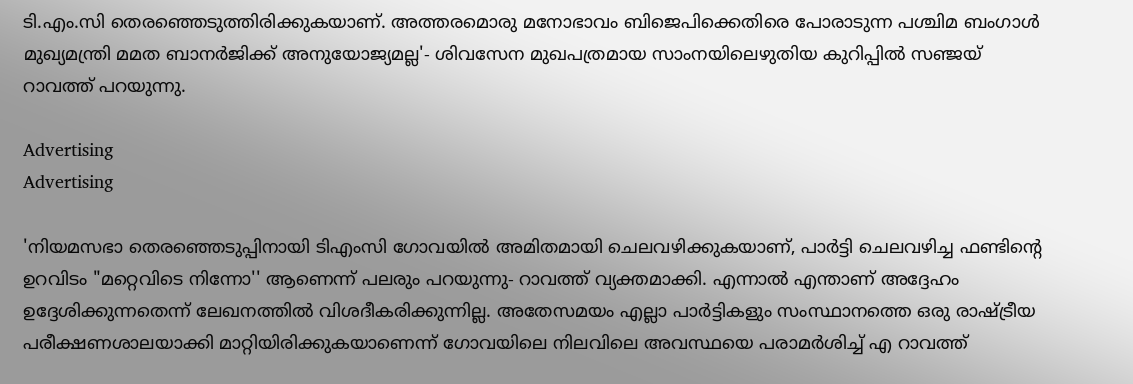ടി.എം.സി തെരഞ്ഞെടുത്തിരിക്കുകയാണ്. അത്തരമൊരു മനോഭാവം ബിജെപിക്കെതിരെ പോരാടുന്ന പശ്ചിമ ബംഗാൾ മുഖ്യമന്ത്രി മമത ബാനർജിക്ക് അനുയോജ്യമല്ല'- ശിവസേന മുഖപത്രമായ സാംനയിലെഴുതിയ കുറിപ്പില്‍ സഞ്ജയ് റാവത്ത് പറയുന്നു.

Advertising
Advertising

'നിയമസഭാ തെരഞ്ഞെടുപ്പിനായി ടിഎംസി ഗോവയിൽ അമിതമായി ചെലവഴിക്കുകയാണ്, പാർട്ടി ചെലവഴിച്ച ഫണ്ടിന്റെ ഉറവിടം "മറ്റെവിടെ നിന്നോ'' ആണെന്ന് പലരും പറയുന്നു- റാവത്ത് വ്യക്തമാക്കി. എന്നാല്‍ എന്താണ് അദ്ദേഹം ഉദ്ദേശിക്കുന്നതെന്ന് ലേഖനത്തില്‍ വിശദീകരിക്കുന്നില്ല. അതേസമയം എല്ലാ പാർട്ടികളും സംസ്ഥാനത്തെ ഒരു രാഷ്ട്രീയ പരീക്ഷണശാലയാക്കി മാറ്റിയിരിക്കുകയാണെന്ന് ഗോവയിലെ നിലവിലെ അവസ്ഥയെ പരാമർശിച്ച് എ റാവത്ത്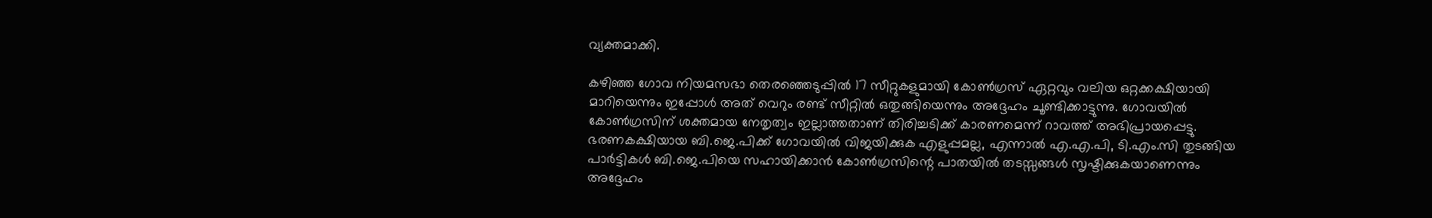വ്യക്തമാക്കി.

കഴിഞ്ഞ ഗോവ നിയമസഭാ തെരഞ്ഞെടുപ്പിൽ 17 സീറ്റുകളുമായി കോൺഗ്രസ് ഏറ്റവും വലിയ ഒറ്റക്കക്ഷിയായി മാറിയെന്നും ഇപ്പോൾ അത് വെറും രണ്ട് സീറ്റിൽ ഒതുങ്ങിയെന്നും അദ്ദേഹം ചൂണ്ടിക്കാട്ടുന്നു. ഗോവയിൽ കോൺഗ്രസിന് ശക്തമായ നേതൃത്വം ഇല്ലാത്തതാണ് തിരിച്ചടിക്ക് കാരണമെന്ന് റാവത്ത് അഭിപ്രായപ്പെട്ടു. ഭരണകക്ഷിയായ ബി.ജെ.പിക്ക് ഗോവയിൽ വിജയിക്കുക എളുപ്പമല്ല, എന്നാൽ എ.എ.പി, ടി.എം.സി തുടങ്ങിയ പാർട്ടികൾ ബി.ജെ.പിയെ സഹായിക്കാൻ കോൺഗ്രസിന്റെ പാതയിൽ തടസ്സങ്ങൾ സൃഷ്ടിക്കുകയാണെന്നും അദ്ദേഹം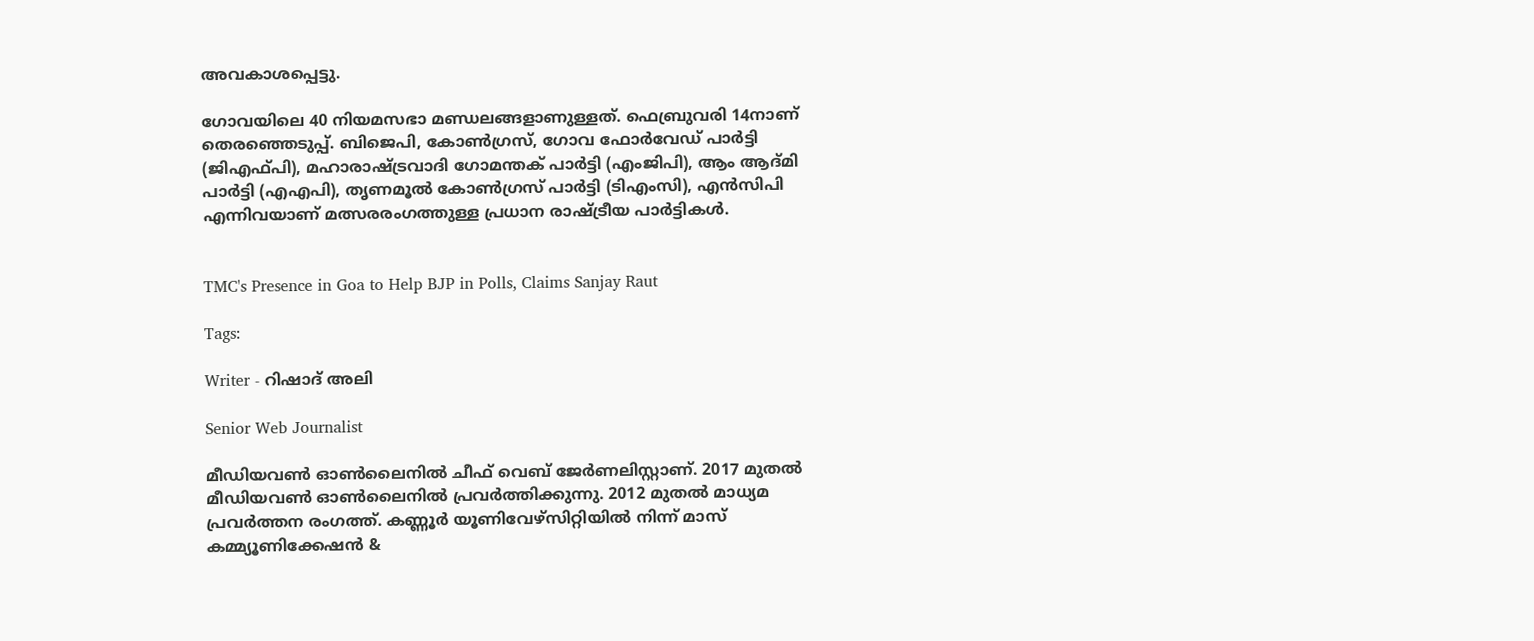അവകാശപ്പെട്ടു.

ഗോവയിലെ 40 നിയമസഭാ മണ്ഡലങ്ങളാണുള്ളത്. ഫെബ്രുവരി 14നാണ് തെരഞ്ഞെടുപ്പ്. ബിജെപി, കോൺഗ്രസ്, ഗോവ ഫോർവേഡ് പാർട്ടി (ജിഎഫ്പി), മഹാരാഷ്ട്രവാദി ഗോമന്തക് പാർട്ടി (എംജിപി), ആം ആദ്മി പാർട്ടി (എഎപി), തൃണമൂൽ കോൺഗ്രസ് പാർട്ടി (ടിഎംസി), എൻസിപി എന്നിവയാണ് മത്സരരംഗത്തുള്ള പ്രധാന രാഷ്ട്രീയ പാർട്ടികൾ.


TMC's Presence in Goa to Help BJP in Polls, Claims Sanjay Raut

Tags:

Writer - റിഷാദ് അലി

Senior Web Journalist

മീഡിയവൺ ഓൺലൈനിൽ ചീഫ് വെബ് ജേർണലിസ്റ്റാണ്. 2017 മുതൽ മീഡിയവൺ ഓൺലൈനിൽ പ്രവർത്തിക്കുന്നു. 2012 മുതൽ മാധ്യമ പ്രവർത്തന രംഗത്ത്. കണ്ണൂര്‍ യൂണിവേഴ്‌സിറ്റിയിൽ നിന്ന് മാസ് കമ്മ്യൂണിക്കേഷന്‍ &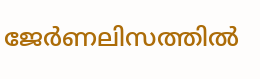ജേര്‍ണലിസത്തില്‍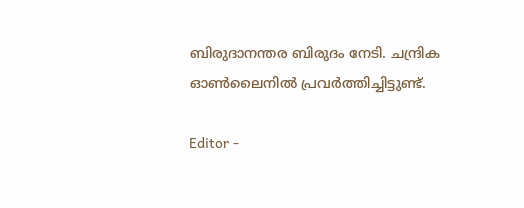ബിരുദാനന്തര ബിരുദം നേടി. ചന്ദ്രിക ഓണ്‍ലൈനില്‍ പ്രവര്‍ത്തിച്ചിട്ടുണ്ട്.

Editor -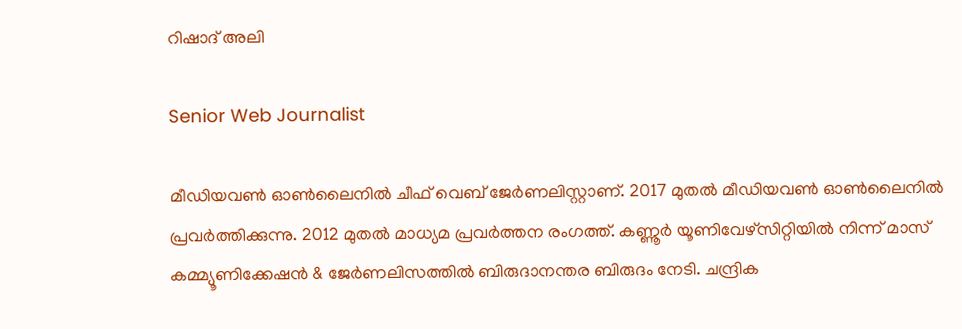റിഷാദ് അലി

Senior Web Journalist

മീഡിയവൺ ഓൺലൈനിൽ ചീഫ് വെബ് ജേർണലിസ്റ്റാണ്. 2017 മുതൽ മീഡിയവൺ ഓൺലൈനിൽ പ്രവർത്തിക്കുന്നു. 2012 മുതൽ മാധ്യമ പ്രവർത്തന രംഗത്ത്. കണ്ണൂര്‍ യൂണിവേഴ്‌സിറ്റിയിൽ നിന്ന് മാസ് കമ്മ്യൂണിക്കേഷന്‍ & ജേര്‍ണലിസത്തില്‍ ബിരുദാനന്തര ബിരുദം നേടി. ചന്ദ്രിക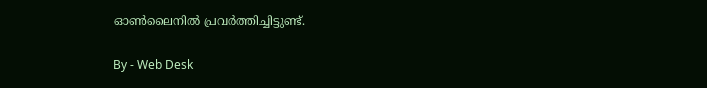ഓണ്‍ലൈനില്‍ പ്രവര്‍ത്തിച്ചിട്ടുണ്ട്.

By - Web Desk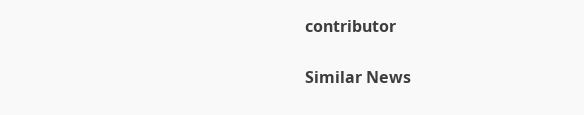contributor

Similar News